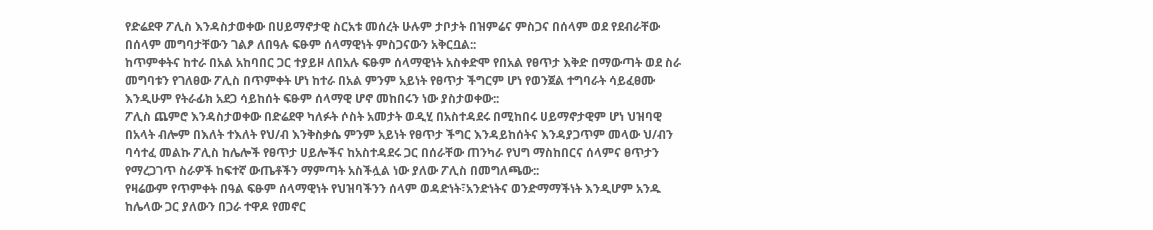የድሬደዋ ፖሊስ እንዳስታወቀው በሀይማኖታዊ ስርአቱ መሰረት ሁሉም ታቦታት በዝምሬና ምስጋና በሰላም ወደ የደብራቸው በሰላም መግባታቸውን ገልፆ ለበዓሉ ፍፁም ሰላማዊነት ምስጋናውን አቅርቧል::
ከጥምቀትና ከተራ በአል አከባበር ጋር ተያይዞ ለበአሉ ፍፁም ሰላማዊነት አስቀድሞ የበአል የፀጥታ እቅድ በማውጣት ወደ ስራ መግባቱን የገለፀው ፖሊስ በጥምቀት ሆነ ከተራ በአል ምንም አይነት የፀጥታ ችግርም ሆነ የወንጀል ተግባራት ሳይፈፀሙ እንዲሁም የትራፊክ አደጋ ሳይከሰት ፍፁም ሰላማዊ ሆኖ መከበሩን ነው ያስታወቀው::
ፖሊስ ጨምሮ እንዳስታወቀው በድሬደዋ ካለፉት ሶስት አመታት ወዲሂ በአስተዳደሩ በሚከበሩ ሀይማኖታዊም ሆነ ህዝባዊ በአላት ብሎም በእለት ተእለት የህ/ብ እንቅስቃሴ ምንም አይነት የፀጥታ ችግር እንዳይከሰትና እንዳያጋጥም መላው ህ/ብን ባሳተፈ መልኩ ፖሊስ ከሌሎች የፀጥታ ሀይሎችና ከአስተዳደሩ ጋር በሰራቸው ጠንካራ የህግ ማስከበርና ሰላምና ፀጥታን የማረጋገጥ ስራዎች ከፍተኛ ውጤቶችን ማምጣት አስችሏል ነው ያለው ፖሊስ በመግለጫው::
የዛሬውም የጥምቀት በዓል ፍፁም ሰላማዊነት የህዝባችንን ሰላም ወዳድነት፣አንድነትና ወንድማማችነት እንዲሆም አንዱ ከሌላው ጋር ያለውን በጋራ ተዋዶ የመኖር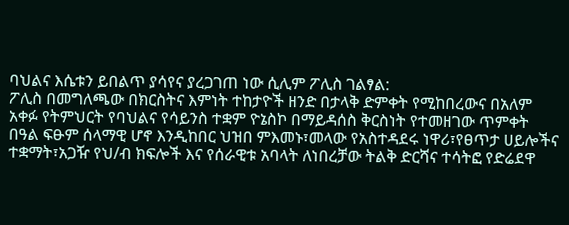ባህልና እሴቱን ይበልጥ ያሳየና ያረጋገጠ ነው ሲሊም ፖሊስ ገልፃል:
ፖሊስ በመግለጫው በክርስትና እምነት ተከታዮች ዘንድ በታላቅ ድምቀት የሚከበረውና በአለም አቀፉ የትምህርት የባህልና የሳይንስ ተቋም ዮኔስኮ በማይዳሰስ ቅርስነት የተመዘገው ጥምቀት በዓል ፍፁም ሰላማዊ ሆኖ እንዲከበር ህዝበ ምእመኑ፣መላው የአስተዳደሩ ነዋሪ፣የፀጥታ ሀይሎችና ተቋማት፣አጋዥ የህ/ብ ክፍሎች እና የሰራዊቱ አባላት ለነበረቻው ትልቅ ድርሻና ተሳትፎ የድሬደዋ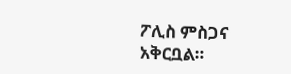ፖሊስ ምስጋና አቅርቧል።